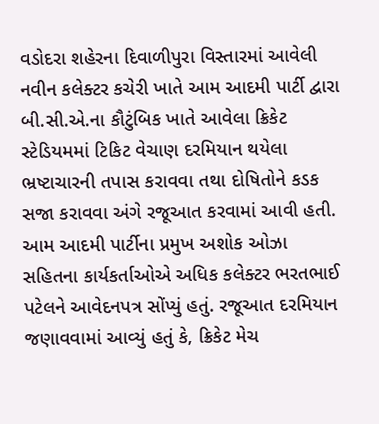વડોદરા શહેરના દિવાળીપુરા વિસ્તારમાં આવેલી નવીન કલેક્ટર કચેરી ખાતે આમ આદમી પાર્ટી દ્વારા બી.સી.એ.ના કૌટુંબિક ખાતે આવેલા ક્રિકેટ સ્ટેડિયમમાં ટિકિટ વેચાણ દરમિયાન થયેલા ભ્રષ્ટાચારની તપાસ કરાવવા તથા દોષિતોને કડક સજા કરાવવા અંગે રજૂઆત કરવામાં આવી હતી.
આમ આદમી પાર્ટીના પ્રમુખ અશોક ઓઝા સહિતના કાર્યકર્તાઓએ અધિક કલેક્ટર ભરતભાઈ પટેલને આવેદનપત્ર સોંપ્યું હતું. રજૂઆત દરમિયાન જણાવવામાં આવ્યું હતું કે, ક્રિકેટ મેચ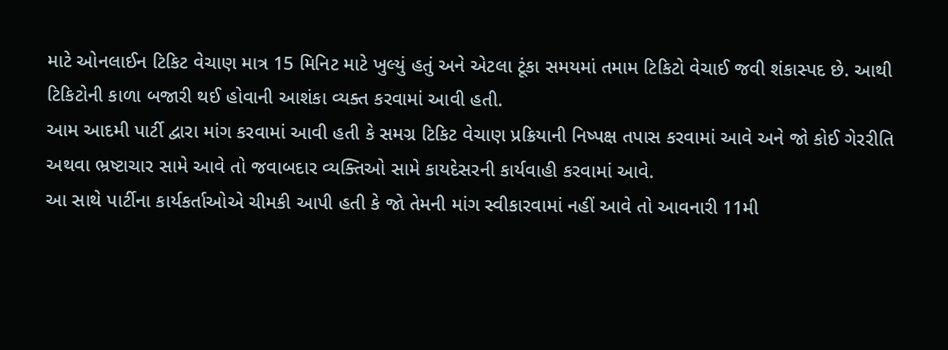માટે ઓનલાઈન ટિકિટ વેચાણ માત્ર 15 મિનિટ માટે ખુલ્યું હતું અને એટલા ટૂંકા સમયમાં તમામ ટિકિટો વેચાઈ જવી શંકાસ્પદ છે. આથી ટિકિટોની કાળા બજારી થઈ હોવાની આશંકા વ્યક્ત કરવામાં આવી હતી.
આમ આદમી પાર્ટી દ્વારા માંગ કરવામાં આવી હતી કે સમગ્ર ટિકિટ વેચાણ પ્રક્રિયાની નિષ્પક્ષ તપાસ કરવામાં આવે અને જો કોઈ ગેરરીતિ અથવા ભ્રષ્ટાચાર સામે આવે તો જવાબદાર વ્યક્તિઓ સામે કાયદેસરની કાર્યવાહી કરવામાં આવે.
આ સાથે પાર્ટીના કાર્યકર્તાઓએ ચીમકી આપી હતી કે જો તેમની માંગ સ્વીકારવામાં નહીં આવે તો આવનારી 11મી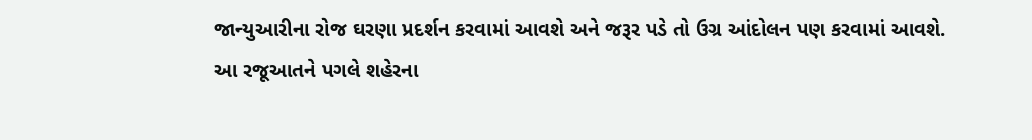જાન્યુઆરીના રોજ ઘરણા પ્રદર્શન કરવામાં આવશે અને જરૂર પડે તો ઉગ્ર આંદોલન પણ કરવામાં આવશે.
આ રજૂઆતને પગલે શહેરના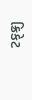ક્રિકેટ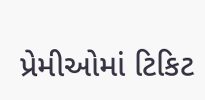પ્રેમીઓમાં ટિકિટ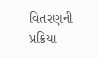વિતરણની પ્રક્રિયા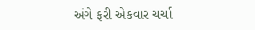અંગે ફરી એકવાર ચર્ચા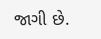જાગી છે.